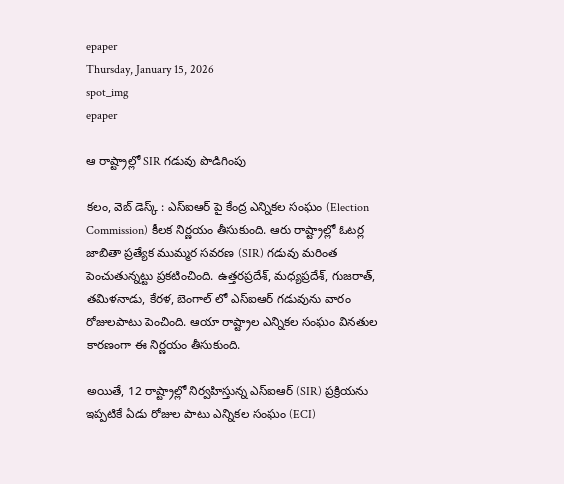epaper
Thursday, January 15, 2026
spot_img
epaper

ఆ రాష్ట్రాల్లో SIR గడువు పొడిగింపు

కలం, వెబ్ డెస్క్ : ఎస్ఐఆర్ పై కేంద్ర ఎన్నికల సంఘం (Election Commission) కీలక నిర్ణయం తీసుకుంది. ఆరు రాష్ట్రాల్లో ఓటర్ల జాబితా ప్రత్యేక ముమ్మర సవరణ (SIR) గడువు మరింత పెంచుతున్నట్టు ప్రకటించింది. ఉత్తరప్రదేశ్, మధ్యప్రదేశ్, గుజరాత్, తమిళనాడు, కేరళ, బెంగాల్ లో ఎస్ఐఆర్ గడువును వారం రోజులపాటు పెంచింది. ఆయా రాష్ట్రాల ఎన్నికల సంఘం వినతుల కారణంగా ఈ నిర్ణయం తీసుకుంది.

అయితే, 12 రాష్ట్రాల్లో నిర్వహిస్తున్న ఎస్ఐఆర్ (SIR) ప్రక్రియను ఇప్పటికే ఏడు రోజుల పాటు ఎన్నికల సంఘం (ECI)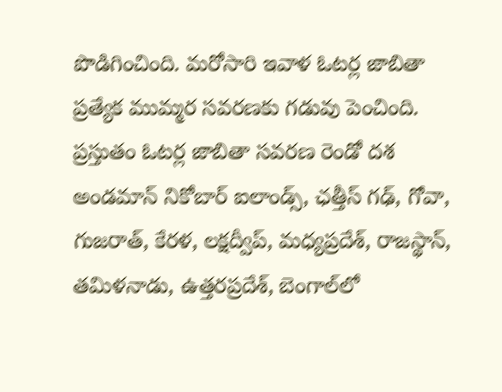పొడిగించింది. మరోసారి ఇవాళ ఓటర్ల జాబితా ప్రత్యేక ముమ్మర సవరణకు గడువు పెంచింది. ప్రస్తుతం ఓటర్ల జాబితా సవరణ రెండో దశ అండమాన్ నికోబార్ ఐలాండ్స్, ఛత్తీస్ గఢ్, గోవా, గుజరాత్, కేరళ, లక్షద్వీప్, మధ్యప్రదేశ్, రాజస్థాన్, తమిళనాడు, ఉత్తరప్రదేశ్, బెంగాల్‌లో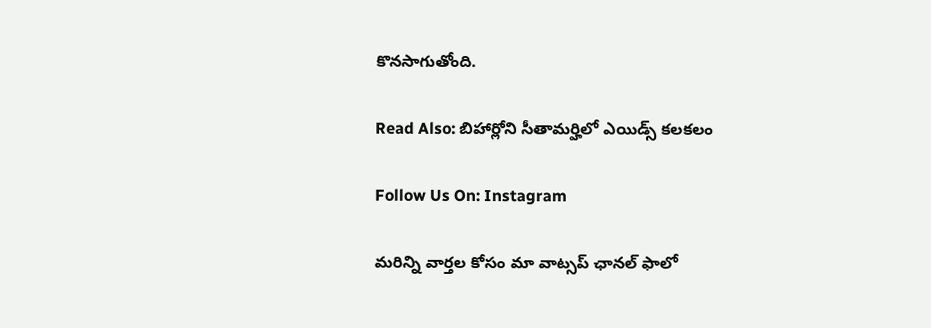కొనసాగుతోంది.

Read Also: బిహార్లోని సీతామర్హిలో ఎయిడ్స్ కలకలం

Follow Us On: Instagram

మ‌రిన్ని వార్త‌ల కోసం మా వాట్స‌ప్ ఛాన‌ల్ ఫాలో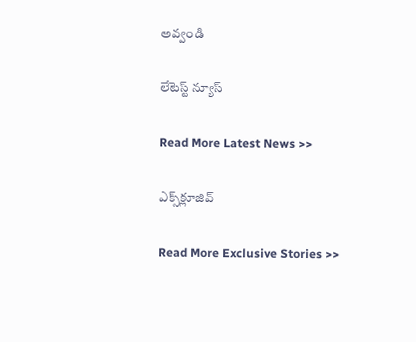అవ్వండి

లేటెస్ట్ న్యూస్‌

Read More Latest News >>

ఎక్స్‌క్లూజివ్‌

Read More Exclusive Stories >>